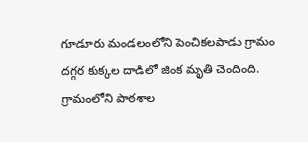గూడూరు మండలంలోని పెంచికలపాడు గ్రామం దగ్గర కుక్కల దాడిలో జింక మృతి చెందింది. గ్రామంలోని పాఠశాల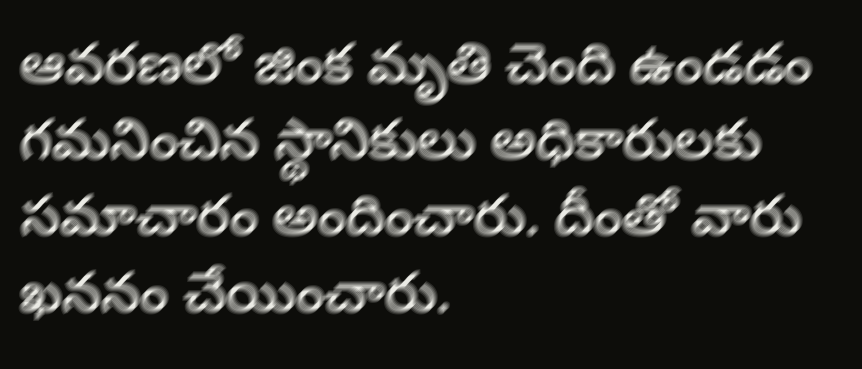ఆవరణలో జింక మృతి చెంది ఉండడం గమనించిన స్థానికులు అధికారులకు సమాచారం అందించారు. దీంతో వారు ఖననం చేయించారు.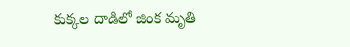కుక్కల దాడిలో జింక మృతి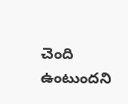చెంది ఉంటుందని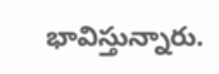భావిస్తున్నారు.